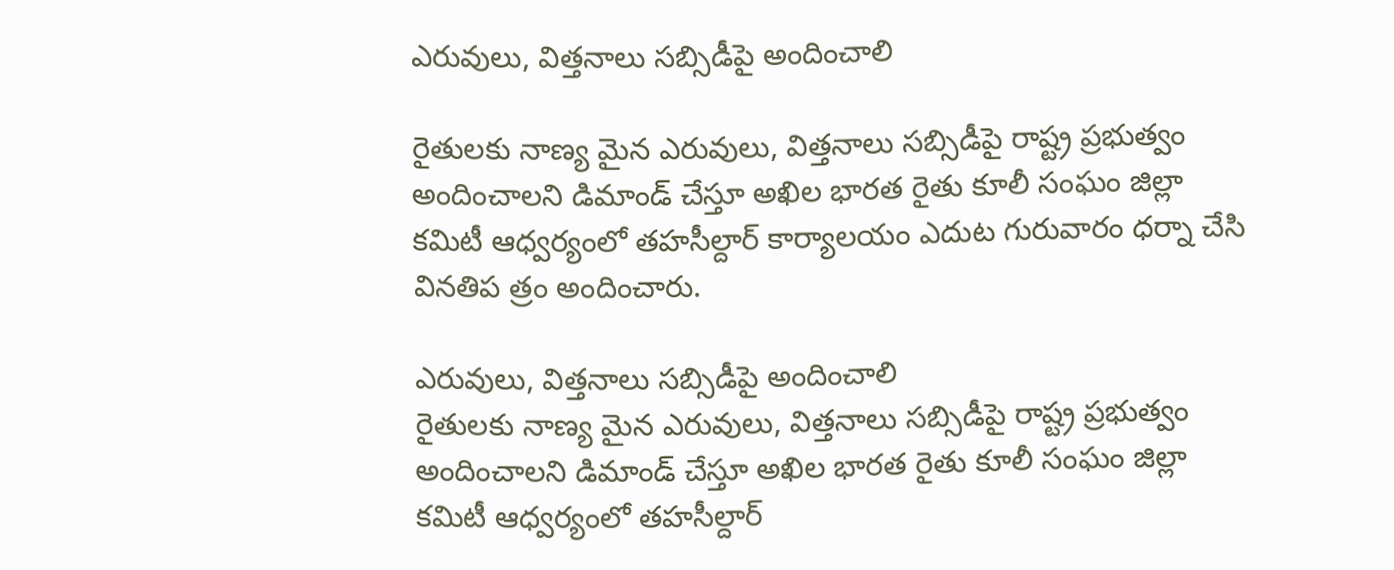ఎరువులు, విత్తనాలు సబ్సిడీపై అందించాలి

రైతులకు నాణ్య మైన ఎరువులు, విత్తనాలు సబ్సిడీపై రాష్ట్ర ప్రభుత్వం అందించాలని డిమాండ్‌ చేస్తూ అఖిల భారత రైతు కూలీ సంఘం జిల్లా కమిటీ ఆధ్వర్యంలో తహసీల్దార్‌ కార్యాలయం ఎదుట గురువారం ధర్నా చేసి వినతిప త్రం అందించారు.

ఎరువులు, విత్తనాలు సబ్సిడీపై అందించాలి
రైతులకు నాణ్య మైన ఎరువులు, విత్తనాలు సబ్సిడీపై రాష్ట్ర ప్రభుత్వం అందించాలని డిమాండ్‌ చేస్తూ అఖిల భారత రైతు కూలీ సంఘం జిల్లా కమిటీ ఆధ్వర్యంలో తహసీల్దార్‌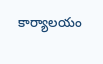కార్యాలయం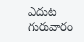ఎదుట గురువారం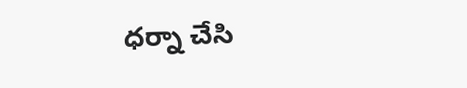ధర్నా చేసి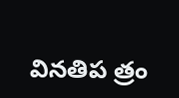వినతిప త్రం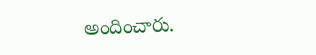అందించారు.